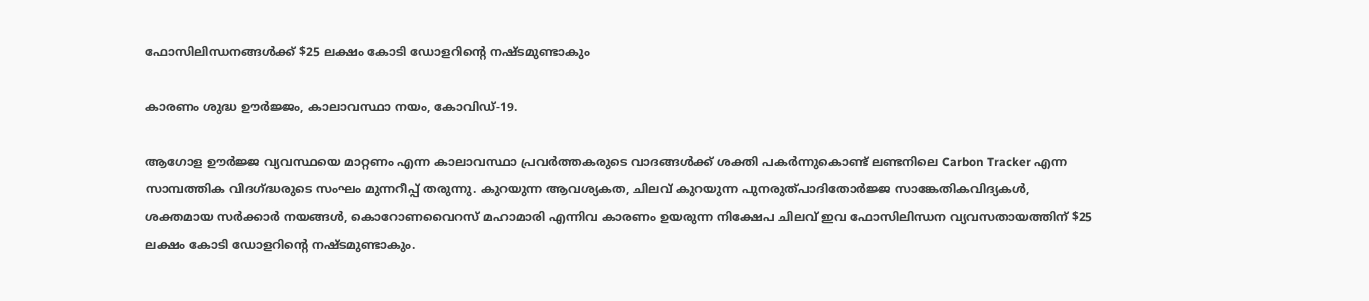ഫോസിലിന്ധനങ്ങള്‍ക്ക് $25 ലക്ഷം കോടി ഡോളറിന്റെ നഷ്ടമുണ്ടാകും

കാരണം ശുദ്ധ ഊര്‍ജ്ജം, കാലാവസ്ഥാ നയം, കോവിഡ്-19.

ആഗോള ഊര്‍ജ്ജ വ്യവസ്ഥയെ മാറ്റണം എന്ന കാലാവസ്ഥാ പ്രവര്‍ത്തകരുടെ വാദങ്ങള്‍ക്ക് ശക്തി പകര്‍ന്നുകൊണ്ട് ലണ്ടനിലെ Carbon Tracker എന്ന സാമ്പത്തിക വിദഗ്ദ്ധരുടെ സംഘം മുന്നറീപ്പ് തരുന്നു. കുറയുന്ന ആവശ്യകത, ചിലവ് കുറയുന്ന പുനരുത്പാദിതോര്‍ജ്ജ സാങ്കേതികവിദ്യകള്‍, ശക്തമായ സര്‍ക്കാര്‍ നയങ്ങള്‍, കൊറോണവൈറസ് മഹാമാരി എന്നിവ കാരണം ഉയരുന്ന നിക്ഷേപ ചിലവ് ഇവ ഫോസിലിന്ധന വ്യവസതായത്തിന് $25 ലക്ഷം കോടി ഡോളറിന്റെ നഷ്ടമുണ്ടാകും.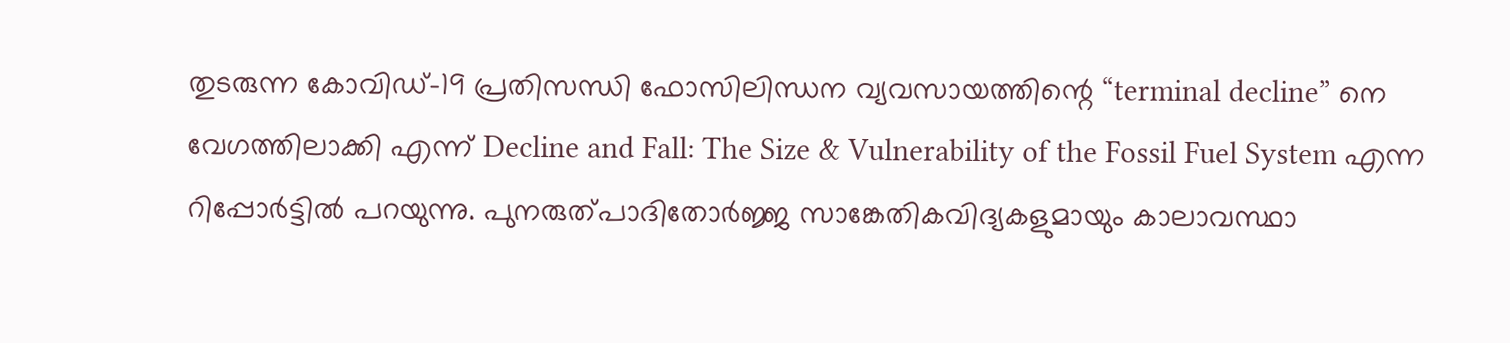തുടരുന്ന കോവിഡ്-19 പ്രതിസന്ധി ഫോസിലിന്ധന വ്യവസായത്തിന്റെ “terminal decline” നെ വേഗത്തിലാക്കി എന്ന് Decline and Fall: The Size & Vulnerability of the Fossil Fuel System എന്ന റിപ്പോര്‍ട്ടില്‍ പറയുന്നു. പുനരുത്പാദിതോര്‍ജ്ജ സാങ്കേതികവിദ്യകളുമായും കാലാവസ്ഥാ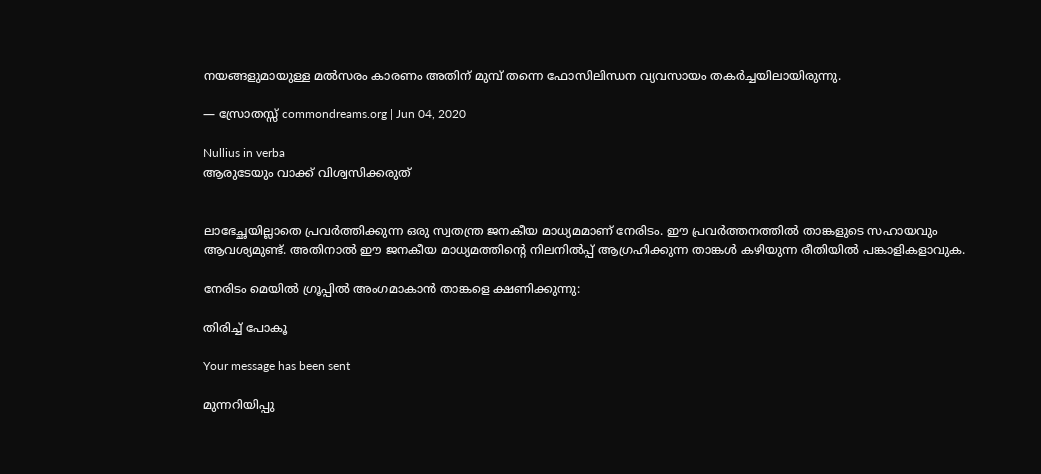നയങ്ങളുമായുള്ള മല്‍സരം കാരണം അതിന് മുമ്പ് തന്നെ ഫോസിലിന്ധന വ്യവസായം തകര്‍ച്ചയിലായിരുന്നു.

— സ്രോതസ്സ് commondreams.org | Jun 04, 2020

Nullius in verba
ആരുടേയും വാക്ക് വിശ്വസിക്കരുത്


ലാഭേച്ഛയില്ലാതെ പ്രവര്‍ത്തിക്കുന്ന ഒരു സ്വതന്ത്ര ജനകീയ മാധ്യമമാണ് നേരിടം. ഈ പ്രവര്‍ത്തനത്തില്‍ താങ്കളുടെ സഹായവും ആവശ്യമുണ്ട്. അതിനാല്‍ ഈ ജനകീയ മാധ്യമത്തിന്റെ നിലനില്‍പ്പ് ആഗ്രഹിക്കുന്ന താങ്കള്‍ കഴിയുന്ന രീതിയില്‍ പങ്കാളികളാവുക.

നേരിടം മെയില്‍ ഗ്രൂപ്പില്‍ അംഗമാകാന്‍ താങ്കളെ ക്ഷണിക്കുന്നു:

തിരിച്ച് പോകൂ

Your message has been sent

മുന്നറിയിപ്പു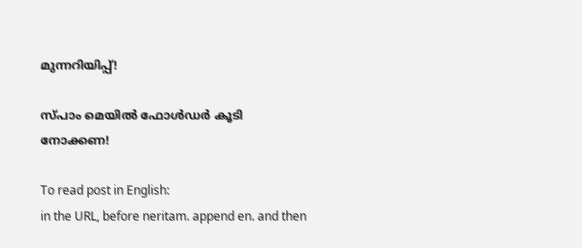മുന്നറിയിപ്പ്!

സ്പാം മെയില്‍ ഫോള്‍ഡര്‍ കൂടി നോക്കണ!

To read post in English:
in the URL, before neritam. append en. and then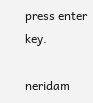press enter key.

neridam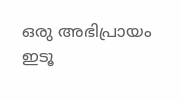ഒരു അഭിപ്രായം ഇടൂ